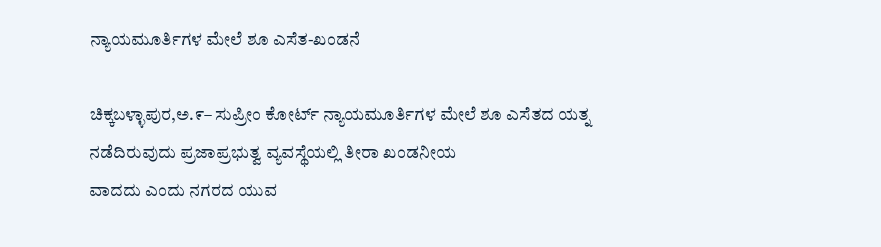ನ್ಯಾಯಮೂರ್ತಿಗಳ ಮೇಲೆ ಶೂ ಎಸೆತ-ಖಂಡನೆ

ಚಿಕ್ಕಬಳ್ಳಾಪುರ,ಅ.೯– ಸುಪ್ರೀಂ ಕೋರ್ಟ್ ನ್ಯಾಯಮೂರ್ತಿಗಳ ಮೇಲೆ ಶೂ ಎಸೆತದ ಯತ್ನ ನಡೆದಿರುವುದು ಪ್ರಜಾಪ್ರಭುತ್ವ ವ್ಯವಸ್ಥೆಯಲ್ಲಿ ತೀರಾ ಖಂಡನೀಯ
ವಾದದು ಎಂದು ನಗರದ ಯುವ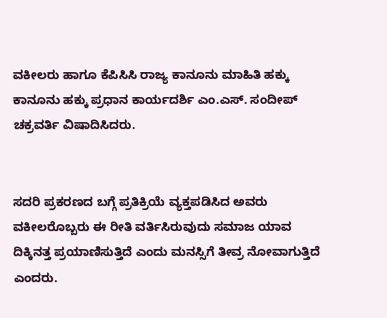ವಕೀಲರು ಹಾಗೂ ಕೆಪಿಸಿಸಿ ರಾಜ್ಯ ಕಾನೂನು ಮಾಹಿತಿ ಹಕ್ಕು ಕಾನೂನು ಹಕ್ಕು ಪ್ರಧಾನ ಕಾರ್ಯದರ್ಶಿ ಎಂ.ಎಸ್. ಸಂದೀಪ್ ಚಕ್ರವರ್ತಿ ವಿಷಾದಿಸಿದರು.


ಸದರಿ ಪ್ರಕರಣದ ಬಗ್ಗೆ ಪ್ರತಿಕ್ರಿಯೆ ವ್ಯಕ್ತಪಡಿಸಿದ ಅವರು ವಕೀಲರೊಬ್ಬರು ಈ ರೀತಿ ವರ್ತಿಸಿರುವುದು ಸಮಾಜ ಯಾವ ದಿಕ್ಕಿನತ್ತ ಪ್ರಯಾಣಿಸುತ್ತಿದೆ ಎಂದು ಮನಸ್ಸಿಗೆ ತೀವ್ರ ನೋವಾಗುತ್ತಿದೆ ಎಂದರು.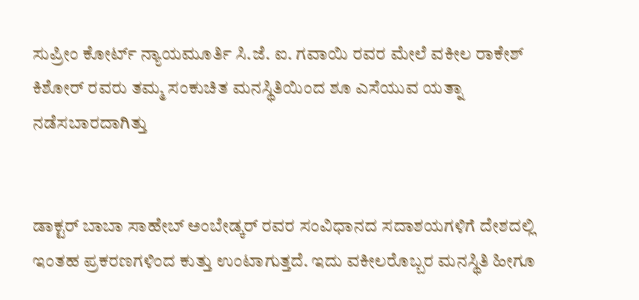ಸುಪ್ರೀಂ ಕೋರ್ಟ್ ನ್ಯಾಯಮೂರ್ತಿ ಸಿ.ಜೆ. ಐ. ಗವಾಯಿ ರವರ ಮೇಲೆ ವಕೀಲ ರಾಕೇಶ್ ಕಿಶೋರ್ ರವರು ತಮ್ಮ ಸಂಕುಚಿತ ಮನಸ್ಥಿತಿಯಿಂದ ಶೂ ಎಸೆಯುವ ಯತ್ನಾ ನಡೆಸಬಾರದಾಗಿತ್ತು


ಡಾಕ್ಟರ್ ಬಾಬಾ ಸಾಹೇಬ್ ಅಂಬೇಡ್ಕರ್ ರವರ ಸಂವಿಧಾನದ ಸದಾಶಯಗಳಿಗೆ ದೇಶದಲ್ಲಿ ಇಂತಹ ಪ್ರಕರಣಗಳಿಂದ ಕುತ್ತು ಉಂಟಾಗುತ್ತದೆ. ಇದು ವಕೀಲರೊಬ್ಬರ ಮನಸ್ಥಿತಿ ಹೀಗೂ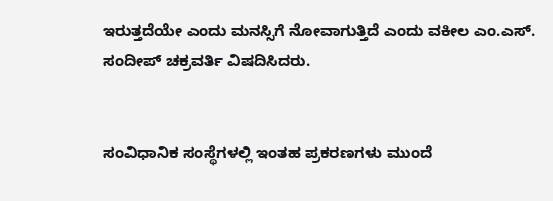ಇರುತ್ತದೆಯೇ ಎಂದು ಮನಸ್ಸಿಗೆ ನೋವಾಗುತ್ತಿದೆ ಎಂದು ವಕೀಲ ಎಂ.ಎಸ್. ಸಂದೀಪ್ ಚಕ್ರವರ್ತಿ ವಿಷದಿಸಿದರು.


ಸಂವಿಧಾನಿಕ ಸಂಸ್ಥೆಗಳಲ್ಲಿ ಇಂತಹ ಪ್ರಕರಣಗಳು ಮುಂದೆ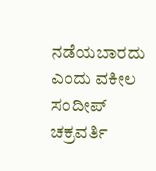ನಡೆಯಬಾರದು ಎಂದು ವಕೀಲ ಸಂದೀಪ್ ಚಕ್ರವರ್ತಿ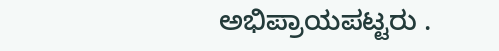ಅಭಿಪ್ರಾಯಪಟ್ಟರು .